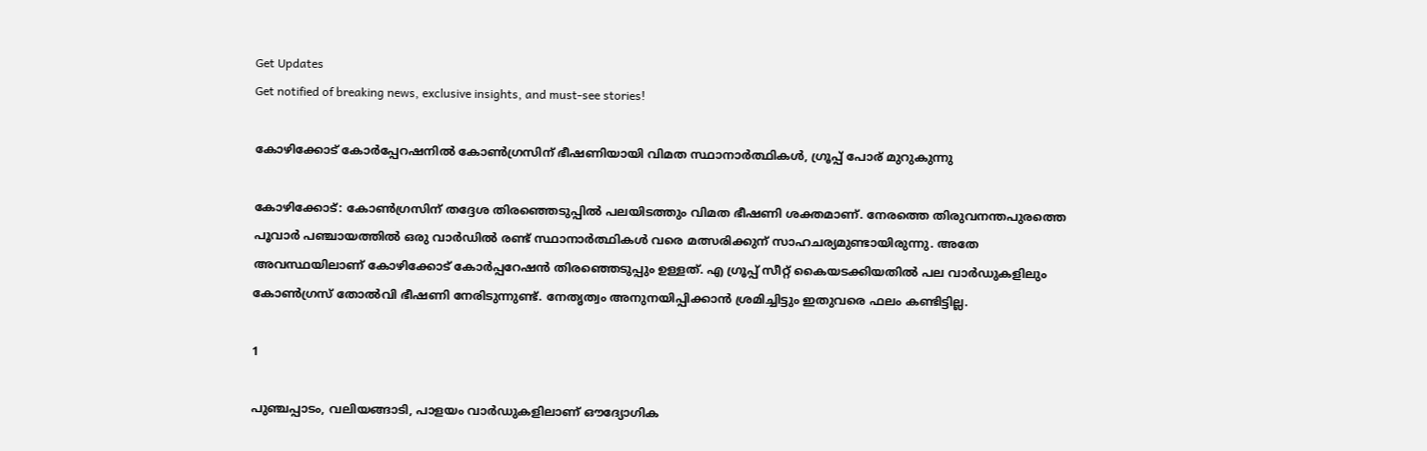Get Updates
Get notified of breaking news, exclusive insights, and must-see stories!

കോഴിക്കോട് കോര്‍പ്പേറഷനില്‍ കോണ്‍ഗ്രസിന് ഭീഷണിയായി വിമത സ്ഥാനാര്‍ത്ഥികള്‍, ഗ്രൂപ്പ് പോര് മുറുകുന്നു

കോഴിക്കോട്: കോണ്‍ഗ്രസിന് തദ്ദേശ തിരഞ്ഞെടുപ്പില്‍ പലയിടത്തും വിമത ഭീഷണി ശക്തമാണ്. നേരത്തെ തിരുവനന്തപുരത്തെ പൂവാര്‍ പഞ്ചായത്തില്‍ ഒരു വാര്‍ഡില്‍ രണ്ട് സ്ഥാനാര്‍ത്ഥികള്‍ വരെ മത്സരിക്കുന് സാഹചര്യമുണ്ടായിരുന്നു. അതേ അവസ്ഥയിലാണ് കോഴിക്കോട് കോര്‍പ്പറേഷന്‍ തിരഞ്ഞെടുപ്പും ഉള്ളത്. എ ഗ്രൂപ്പ് സീറ്റ് കൈയടക്കിയതില്‍ പല വാര്‍ഡുകളിലും കോണ്‍ഗ്രസ് തോല്‍വി ഭീഷണി നേരിടുന്നുണ്ട്. നേതൃത്വം അനുനയിപ്പിക്കാന്‍ ശ്രമിച്ചിട്ടും ഇതുവരെ ഫലം കണ്ടിട്ടില്ല.

1

പുഞ്ചപ്പാടം, വലിയങ്ങാടി, പാളയം വാര്‍ഡുകളിലാണ് ഔദ്യോഗിക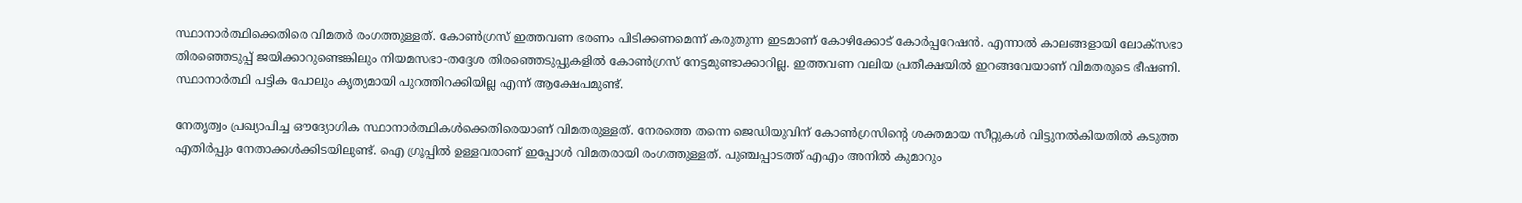സ്ഥാനാര്‍ത്ഥിക്കെതിരെ വിമതര്‍ രംഗത്തുള്ളത്. കോണ്‍ഗ്രസ് ഇത്തവണ ഭരണം പിടിക്കണമെന്ന് കരുതുന്ന ഇടമാണ് കോഴിക്കോട് കോര്‍പ്പറേഷന്‍. എന്നാല്‍ കാലങ്ങളായി ലോക്‌സഭാ തിരഞ്ഞെടുപ്പ് ജയിക്കാറുണ്ടെങ്കിലും നിയമസഭാ-തദ്ദേശ തിരഞ്ഞെടുപ്പുകളില്‍ കോണ്‍ഗ്രസ് നേട്ടമുണ്ടാക്കാറില്ല. ഇത്തവണ വലിയ പ്രതീക്ഷയില്‍ ഇറങ്ങവേയാണ് വിമതരുടെ ഭീഷണി. സ്ഥാനാര്‍ത്ഥി പട്ടിക പോലും കൃത്യമായി പുറത്തിറക്കിയില്ല എന്ന് ആക്ഷേപമുണ്ട്.

നേതൃത്വം പ്രഖ്യാപിച്ച ഔദ്യോഗിക സ്ഥാനാര്‍ത്ഥികള്‍ക്കെതിരെയാണ് വിമതരുള്ളത്. നേരത്തെ തന്നെ ജെഡിയുവിന് കോണ്‍ഗ്രസിന്റെ ശക്തമായ സീറ്റുകള്‍ വിട്ടുനല്‍കിയതില്‍ കടുത്ത എതിര്‍പ്പും നേതാക്കള്‍ക്കിടയിലുണ്ട്. ഐ ഗ്രൂപ്പില്‍ ഉള്ളവരാണ് ഇപ്പോള്‍ വിമതരായി രംഗത്തുള്ളത്. പുഞ്ചപ്പാടത്ത് എഎം അനില്‍ കുമാറും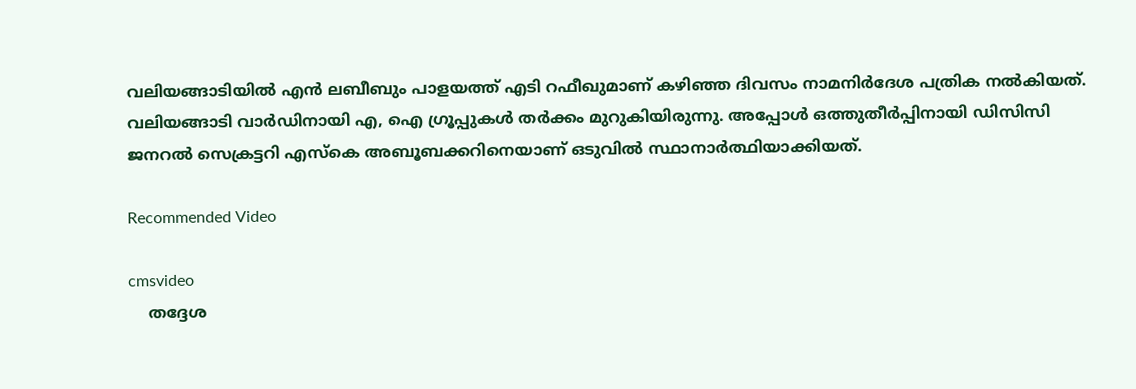വലിയങ്ങാടിയില്‍ എന്‍ ലബീബും പാളയത്ത് എടി റഫീഖുമാണ് കഴിഞ്ഞ ദിവസം നാമനിര്‍ദേശ പത്രിക നല്‍കിയത്. വലിയങ്ങാടി വാര്‍ഡിനായി എ, ഐ ഗ്രൂപ്പുകള്‍ തര്‍ക്കം മുറുകിയിരുന്നു. അപ്പോള്‍ ഒത്തുതീര്‍പ്പിനായി ഡിസിസി ജനറല്‍ സെക്രട്ടറി എസ്‌കെ അബൂബക്കറിനെയാണ് ഒടുവില്‍ സ്ഥാനാര്‍ത്ഥിയാക്കിയത്.

Recommended Video

cmsvideo
    തദ്ദേശ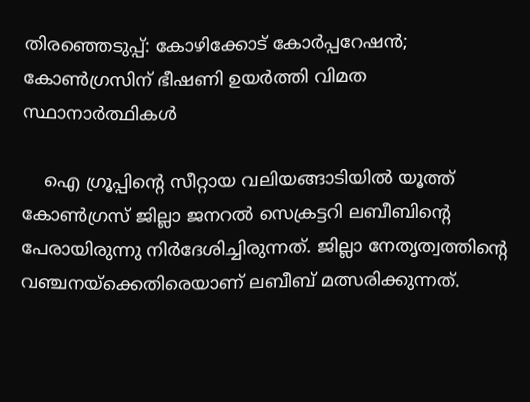തിരഞ്ഞെടുപ്പ്: കോഴിക്കോട് കോർപ്പറേഷൻ; കോൺഗ്രസിന് ഭീഷണി ഉയർത്തി വിമത സ്ഥാനാർത്ഥികൾ

    ഐ ഗ്രൂപ്പിന്റെ സീറ്റായ വലിയങ്ങാടിയില്‍ യൂത്ത് കോണ്‍ഗ്രസ് ജില്ലാ ജനറല്‍ സെക്രട്ടറി ലബീബിന്റെ പേരായിരുന്നു നിര്‍ദേശിച്ചിരുന്നത്. ജില്ലാ നേതൃത്വത്തിന്റെ വഞ്ചനയ്‌ക്കെതിരെയാണ് ലബീബ് മത്സരിക്കുന്നത്.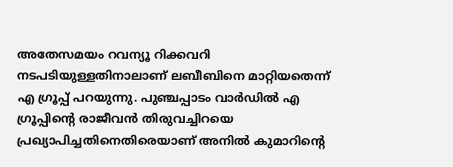അതേസമയം റവന്യൂ റിക്കവറി നടപടിയുള്ളതിനാലാണ് ലബീബിനെ മാറ്റിയതെന്ന് എ ഗ്രൂപ്പ് പറയുന്നു. പുഞ്ചപ്പാടം വാര്‍ഡില്‍ എ ഗ്രൂപ്പിന്റെ രാജീവന്‍ തിരുവച്ചിറയെ പ്രഖ്യാപിച്ചതിനെതിരെയാണ് അനില്‍ കുമാറിന്റെ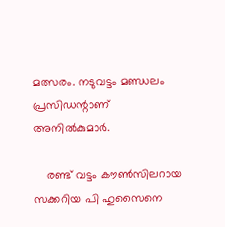മത്സരം. നടുവട്ടം മണ്ഡലം പ്രസിഡന്റാണ് അനില്‍കുമാര്‍.

    രണ്ട് വട്ടം കൗണ്‍സിലറായ സക്കറിയ പി ഹുസൈനെ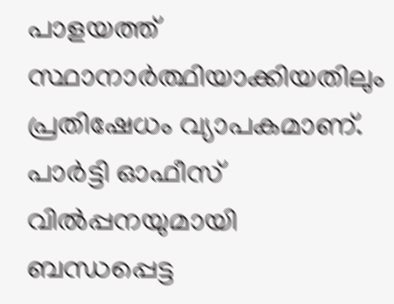പാളയത്ത് സ്ഥാനാര്‍ത്ഥിയാക്കിയതിലും പ്രതിഷേധം വ്യാപകമാണ്. പാര്‍ട്ടി ഓഫീസ് വില്‍പ്പനയുമായി ബന്ധപ്പെട്ട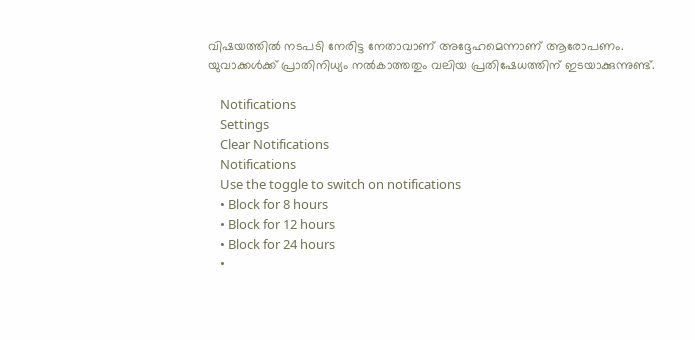വിഷയത്തില്‍ നടപടി നേരിട്ട നേതാവാണ് അദ്ദേഹമെന്നാണ് ആരോപണം. യുവാക്കള്‍ക്ക് പ്രാതിനിധ്യം നല്‍കാത്തതും വലിയ പ്രതിഷേധത്തിന് ഇടയാക്കുന്നുണ്ട്.

    Notifications
    Settings
    Clear Notifications
    Notifications
    Use the toggle to switch on notifications
    • Block for 8 hours
    • Block for 12 hours
    • Block for 24 hours
    •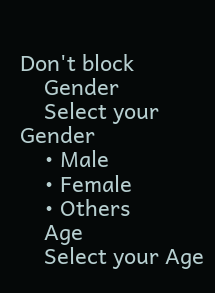Don't block
    Gender
    Select your Gender
    • Male
    • Female
    • Others
    Age
    Select your Age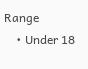Range
    • Under 18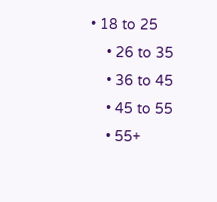• 18 to 25
    • 26 to 35
    • 36 to 45
    • 45 to 55
    • 55+